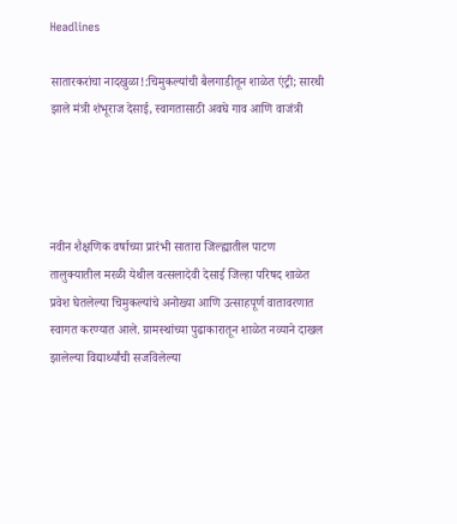Headlines

सातारकरांचा नादखुळा!:चिमुकल्यांची बैलगाडीतून शाळेत एंट्री; सारथी झाले मंत्री शंभूराज देसाई, स्वागतासाठी अवघे गाव आणि वाजंत्री




नवीन शैक्षणिक वर्षाच्या प्रारंभी सातारा जिल्ह्यातील पाटण तालुक्यातील मरळी येथील वत्सलादेवी देसाई जिल्हा परिषद शाळेत प्रवेश घेतलेल्या चिमुकल्यांचे अनोख्या आणि उत्साहपूर्ण वातावरणात स्वागत करण्यात आले. ग्रामस्थांच्या पुढाकारातून शाळेत नव्याने दाखल झालेल्या विद्यार्थ्यांची सजविलेल्या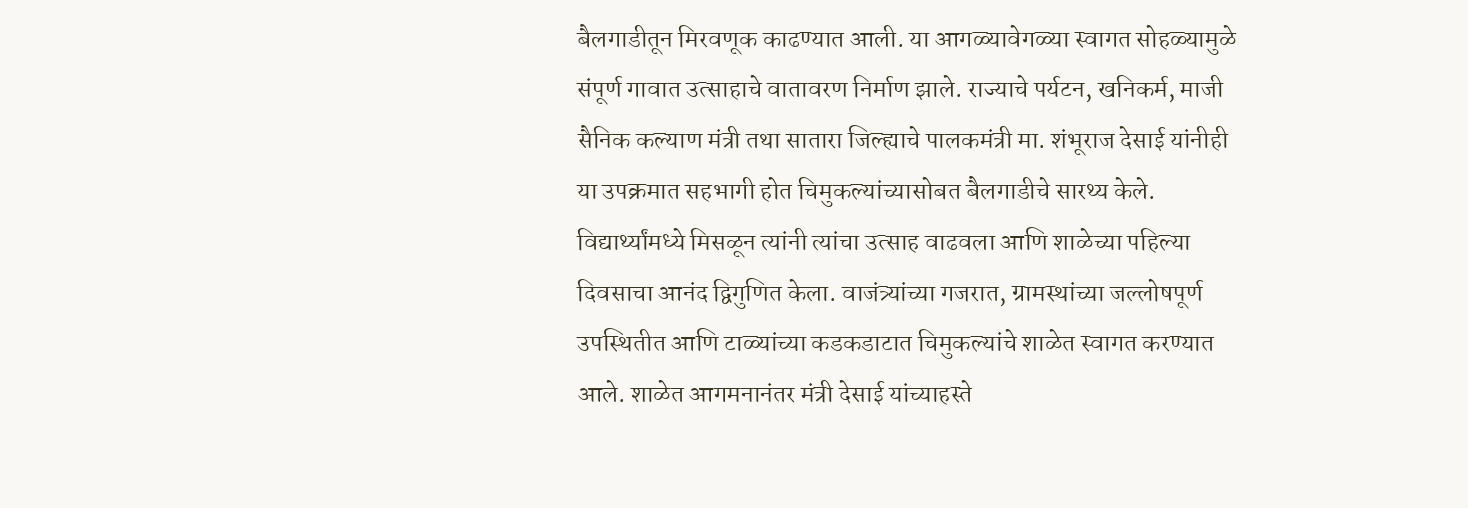बैलगाडीतून मिरवणूक काढण्यात आली. या आगळ्यावेगळ्या स्वागत सोहळ्यामुळे संपूर्ण गावात उत्साहाचे वातावरण निर्माण झाले. राज्याचे पर्यटन, खनिकर्म, माजी सैनिक कल्याण मंत्री तथा सातारा जिल्ह्याचे पालकमंत्री मा. शंभूराज देसाई यांनीही या उपक्रमात सहभागी होत चिमुकल्यांच्यासोबत बैलगाडीचे सारथ्य केले. विद्यार्थ्यांमध्ये मिसळून त्यांनी त्यांचा उत्साह वाढवला आणि शाळेच्या पहिल्या दिवसाचा आनंद द्विगुणित केला. वाजंत्र्यांच्या गजरात, ग्रामस्थांच्या जल्लोषपूर्ण उपस्थितीत आणि टाळ्यांच्या कडकडाटात चिमुकल्यांचे शाळेत स्वागत करण्यात आले. शाळेत आगमनानंतर मंत्री देसाई यांच्याहस्ते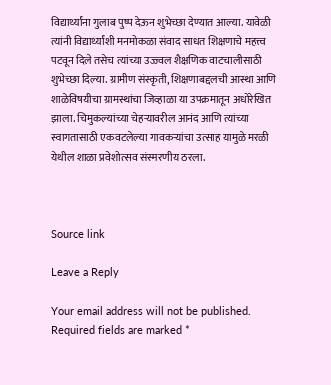विद्यार्थ्यांना गुलाब पुष्प देऊन शुभेच्छा देण्यात आल्या. यावेळी त्यांनी विद्यार्थ्यांशी मनमोकळा संवाद साधत शिक्षणाचे महत्त्व पटवून दिले तसेच त्यांच्या उज्ज्वल शैक्षणिक वाटचालीसाठी शुभेच्छा दिल्या. ग्रामीण संस्कृती, शिक्षणाबद्दलची आस्था आणि शाळेविषयीचा ग्रामस्थांचा जिव्हाळा या उपक्रमातून अधोरेखित झाला. चिमुकल्यांच्या चेहऱ्यावरील आनंद आणि त्यांच्या स्वागतासाठी एकवटलेल्या गावकऱ्यांचा उत्साह यामुळे मरळी येथील शाळा प्रवेशोत्सव संस्मरणीय ठरला.



Source link

Leave a Reply

Your email address will not be published. Required fields are marked *